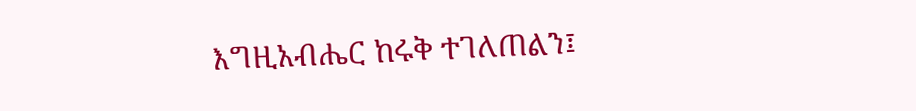እግዚአብሔር ከሩቅ ተገለጠልን፤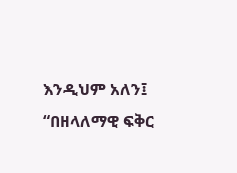እንዲህም አለን፤ “በዘላለማዊ ፍቅር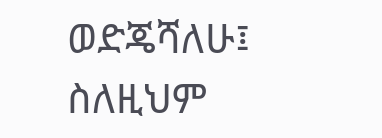ወድጄሻለሁ፤ ስለዚህም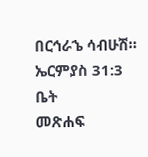በርኅራኄ ሳብሁሽ።
ኤርምያስ 31:3
ቤት
መጽሐፍ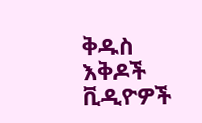ቅዱስ
እቅዶች
ቪዲዮዎች